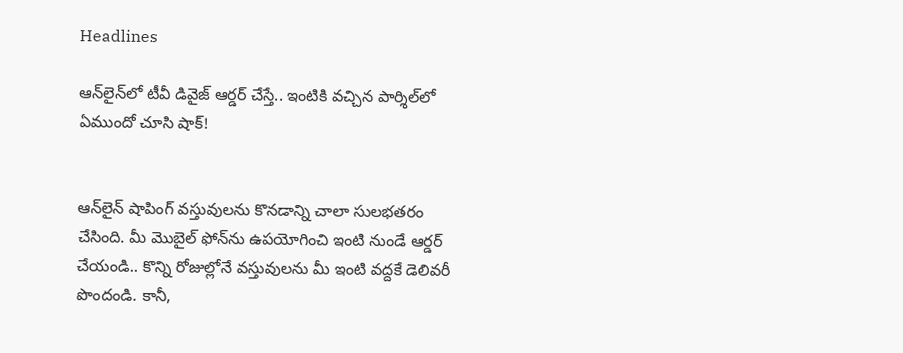Headlines

ఆన్‌లైన్‌లో టీవీ డివైజ్ ఆర్డర్ చేస్తే.. ఇంటికి వచ్చిన పార్శిల్‌లో ఏముందో చూసి షాక్!


ఆన్‌లైన్ షాపింగ్ వస్తువులను కొనడాన్ని చాలా సులభతరం చేసింది. మీ మొబైల్ ఫోన్‌ను ఉపయోగించి ఇంటి నుండే ఆర్డర్ చేయండి.. కొన్ని రోజుల్లోనే వస్తువులను మీ ఇంటి వద్దకే డెలివరీ పొందండి. కానీ,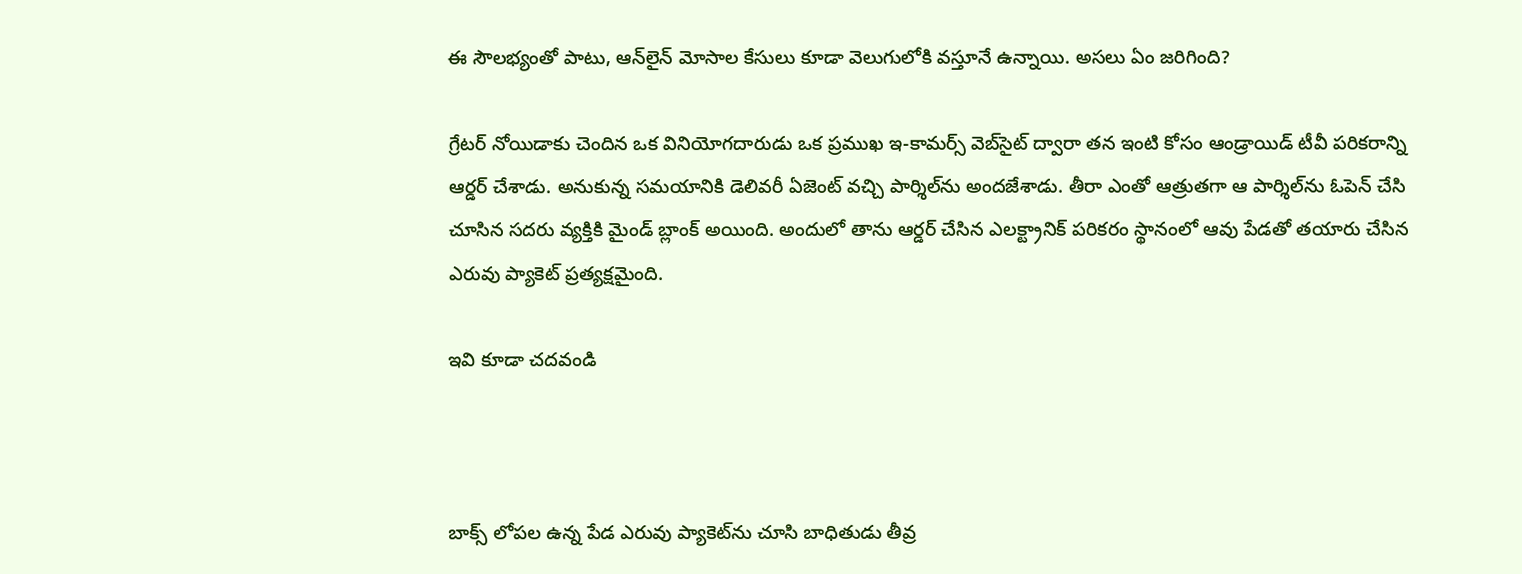ఈ సౌలభ్యంతో పాటు, ఆన్‌లైన్ మోసాల కేసులు కూడా వెలుగులోకి వస్తూనే ఉన్నాయి. అసలు ఏం జరిగింది?

గ్రేటర్ నోయిడాకు చెందిన ఒక వినియోగదారుడు ఒక ప్రముఖ ఇ-కామర్స్ వెబ్‌సైట్ ద్వారా తన ఇంటి కోసం ఆండ్రాయిడ్ టీవీ పరికరాన్ని ఆర్డర్ చేశాడు. అనుకున్న సమయానికి డెలివరీ ఏజెంట్ వచ్చి పార్శిల్‌ను అందజేశాడు. తీరా ఎంతో ఆత్రుతగా ఆ పార్శిల్‌ను ఓపెన్ చేసి చూసిన సదరు వ్యక్తికి మైండ్ బ్లాంక్ అయింది. అందులో తాను ఆర్డర్ చేసిన ఎలక్ట్రానిక్ పరికరం స్థానంలో ఆవు పేడతో తయారు చేసిన ఎరువు ప్యాకెట్ ప్రత్యక్షమైంది.

ఇవి కూడా చదవండి



బాక్స్ లోపల ఉన్న పేడ ఎరువు ప్యాకెట్‌ను చూసి బాధితుడు తీవ్ర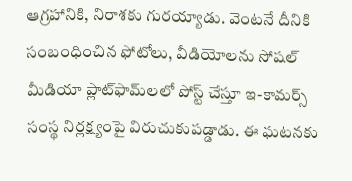ఆగ్రహానికి, నిరాశకు గురయ్యాడు. వెంటనే దీనికి సంబంధించిన ఫోటోలు, వీడియోలను సోషల్ మీడియా ప్లాట్‌ఫామ్‌లలో పోస్ట్ చేస్తూ ఇ-కామర్స్ సంస్థ నిర్లక్ష్యంపై విరుచుకుపడ్డాడు. ఈ ఘటనకు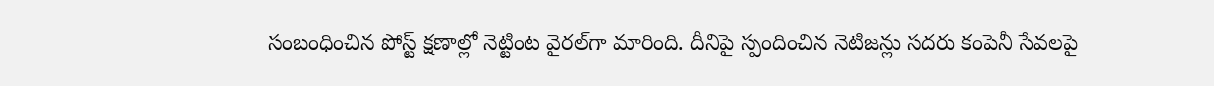సంబంధించిన పోస్ట్ క్షణాల్లో నెట్టింట వైరల్‌గా మారింది. దీనిపై స్పందించిన నెటిజన్లు సదరు కంపెనీ సేవలపై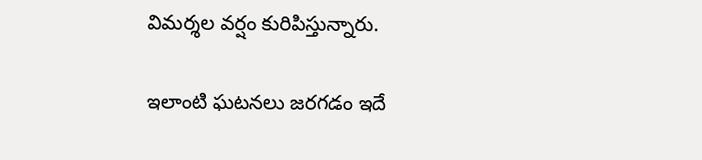విమర్శల వర్షం కురిపిస్తున్నారు.

ఇలాంటి ఘటనలు జరగడం ఇదే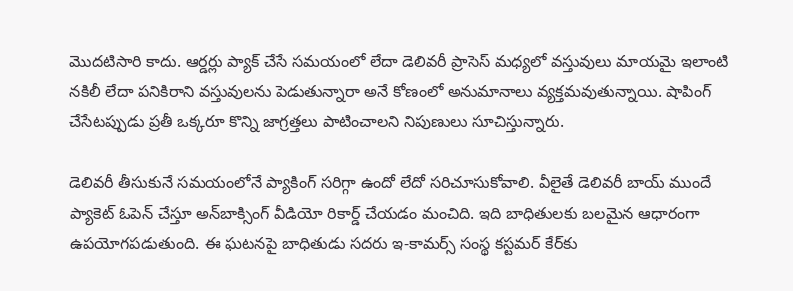మొదటిసారి కాదు. ఆర్డర్లు ప్యాక్ చేసే సమయంలో లేదా డెలివరీ ప్రాసెస్ మధ్యలో వస్తువులు మాయమై ఇలాంటి నకిలీ లేదా పనికిరాని వస్తువులను పెడుతున్నారా అనే కోణంలో అనుమానాలు వ్యక్తమవుతున్నాయి. షాపింగ్ చేసేటప్పుడు ప్రతీ ఒక్కరూ కొన్ని జాగ్రత్తలు పాటించాలని నిపుణులు సూచిస్తున్నారు.

డెలివరీ తీసుకునే సమయంలోనే ప్యాకింగ్ సరిగ్గా ఉందో లేదో సరిచూసుకోవాలి. వీలైతే డెలివరీ బాయ్ ముందే ప్యాకెట్ ఓపెన్ చేస్తూ అన్‌బాక్సింగ్ వీడియో రికార్డ్ చేయడం మంచిది. ఇది బాధితులకు బలమైన ఆధారంగా ఉపయోగపడుతుంది. ఈ ఘటనపై బాధితుడు సదరు ఇ-కామర్స్ సంస్థ కస్టమర్ కేర్‌కు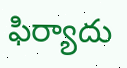ఫిర్యాదు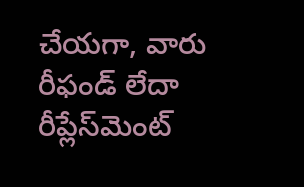చేయగా, వారు రీఫండ్ లేదా రీప్లేస్‌మెంట్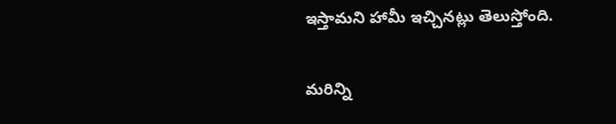ఇస్తామని హామీ ఇచ్చినట్లు తెలుస్తోంది.

మరిన్ని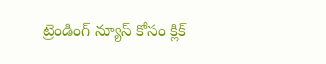ట్రెండింగ్ న్యూస్ కోసం క్లిక్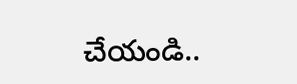చేయండి..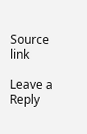Source link

Leave a Reply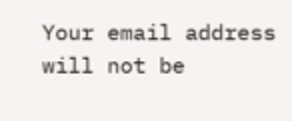Your email address will not be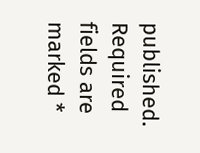published. Required fields are marked *